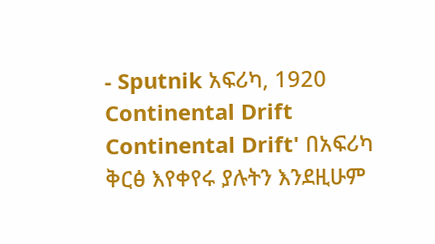- Sputnik አፍሪካ, 1920
Continental Drift
Continental Drift' በአፍሪካ ቅርፅ እየቀየሩ ያሉትን እንደዚሁም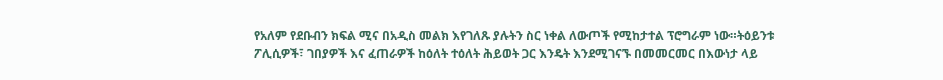የአለም የደቡብን ክፍል ሚና በአዲስ መልክ እየገለጹ ያሉትን ስር ነቀል ለውጦች የሚከታተል ፕሮግራም ነው።ትዕይንቱ ፖሊሲዎች፣ ገበያዎች እና ፈጠራዎች ከዕለት ተዕለት ሕይወት ጋር እንዴት እንደሚገናኙ በመመርመር በእውነታ ላይ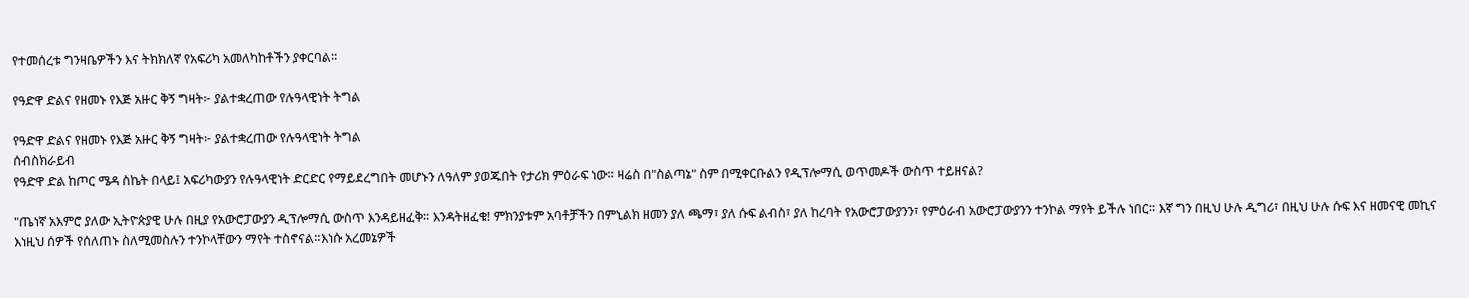የተመሰረቱ ግንዛቤዎችን እና ትክክለኛ የአፍሪካ አመለካከቶችን ያቀርባል።

የዓድዋ ድልና የዘመኑ የእጅ አዙር ቅኝ ግዛት፦ ያልተቋረጠው የሉዓላዊነት ትግል

የዓድዋ ድልና የዘመኑ የእጅ አዙር ቅኝ ግዛት፦ ያልተቋረጠው የሉዓላዊነት ትግል
ሰብስክራይብ
የዓድዋ ድል ከጦር ሜዳ ስኬት በላይ፤ አፍሪካውያን የሉዓላዊነት ድርድር የማይደረግበት መሆኑን ለዓለም ያወጁበት የታሪክ ምዕራፍ ነው። ዛሬስ በ"ስልጣኔ" ስም በሚቀርቡልን የዲፕሎማሲ ወጥመዶች ውስጥ ተይዘናል?

"ጤነኛ አእምሮ ያለው ኢትዮጵያዊ ሁሉ በዚያ የአውሮፓውያን ዲፕሎማሲ ውስጥ እንዳይዘፈቅ። እንዳትዘፈቁ! ምክንያቱም አባቶቻችን በምኒልክ ዘመን ያለ ጫማ፣ ያለ ሱፍ ልብስ፣ ያለ ከረባት የአውሮፓውያንን፣ የምዕራብ አውሮፓውያንን ተንኮል ማየት ይችሉ ነበር። እኛ ግን በዚህ ሁሉ ዲግሪ፣ በዚህ ሁሉ ሱፍ እና ዘመናዊ መኪና እነዚህ ሰዎች የሰለጠኑ ስለሚመስሉን ተንኮላቸውን ማየት ተስኖናል።እነሱ አረመኔዎች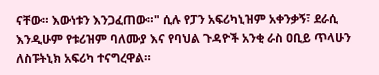ናቸው። እውነቱን እንጋፈጠው።" ሲሉ የፓን አፍሪካኒዝም አቀንቃኝ፣ ደራሲ እንዲሁም የቱሪዝም ባለሙያ እና የባህል ጉዳዮች አንቂ ራስ ዐቢይ ጥላሁን ለስፑትኒክ አፍሪካ ተናግረዋል።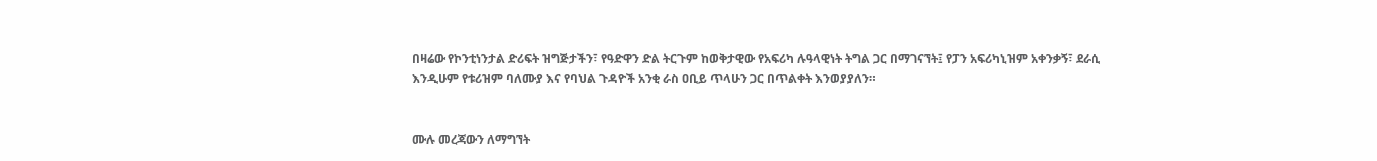በዛሬው የኮንቲነንታል ድሪፍት ዝግጅታችን፣ የዓድዋን ድል ትርጉም ከወቅታዊው የአፍሪካ ሉዓላዊነት ትግል ጋር በማገናኘት፤ የፓን አፍሪካኒዝም አቀንቃኝ፣ ደራሲ እንዲሁም የቱሪዝም ባለሙያ እና የባህል ጉዳዮች አንቂ ራስ ዐቢይ ጥላሁን ጋር በጥልቀት እንወያያለን።


ሙሉ መረጃውን ለማግኘት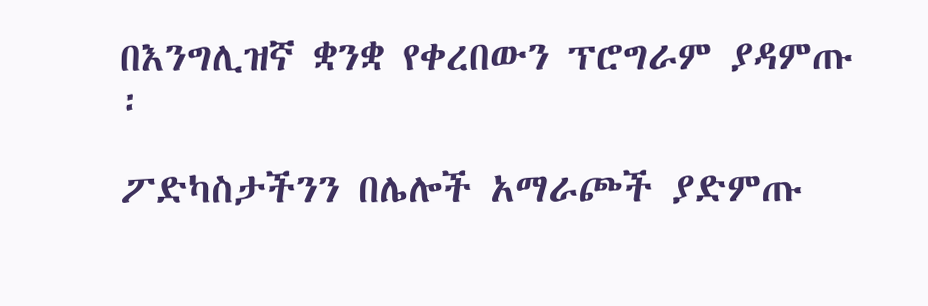በእንግሊዝኛ ቋንቋ የቀረበውን ፕሮግራም ያዳምጡ ፡

ፖድካስታችንን በሌሎች አማራጮች ያድምጡ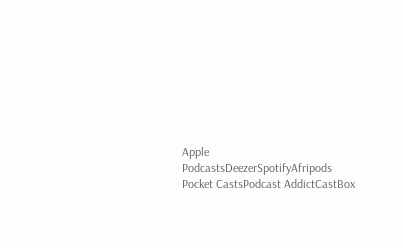Apple PodcastsDeezerSpotifyAfripods Pocket CastsPodcast AddictCastBox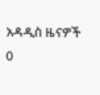አዳዲስ ዜናዎች
0